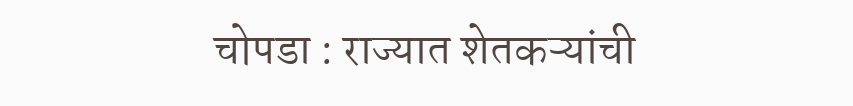चोपडा : राज्यात शेतकऱ्यांची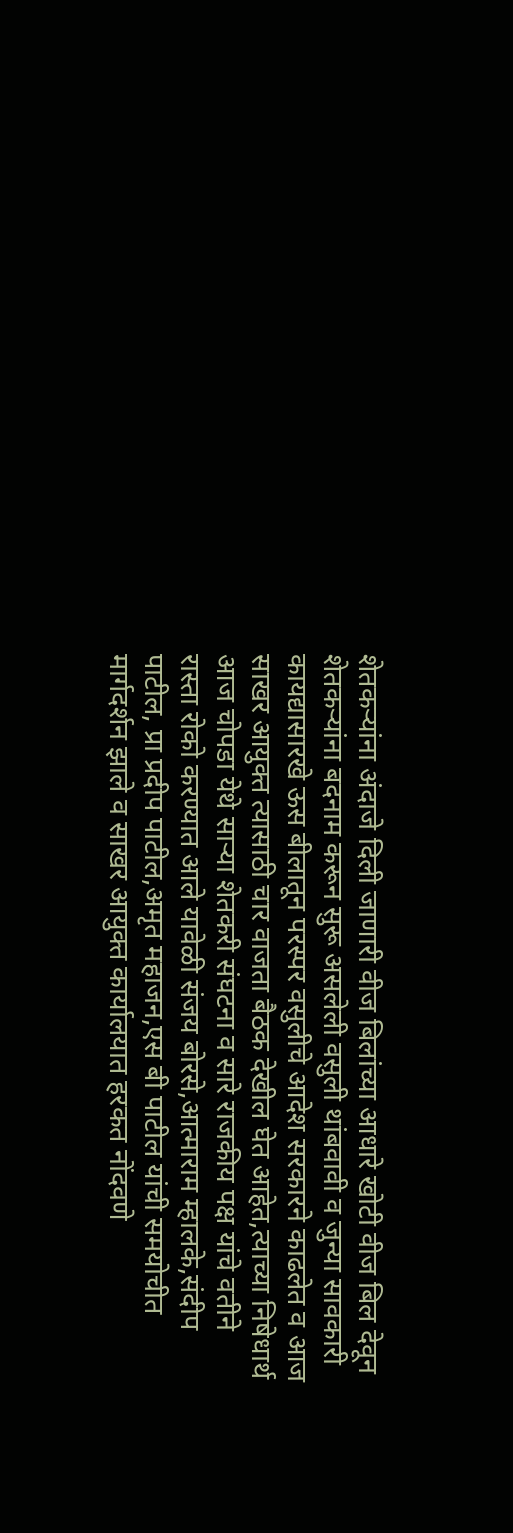शेतकऱ्यांना अंदाजे दिली जाणारी वीज बिलांच्या आधारे खोटी वीज बिल देवून शेतकऱ्यांना बदनाम करून सुरू असलेली वसुली थांबवावी व जुन्या सावकारी कायद्यासारखे ऊस बीलातून परस्पर वसुलीचे आदेश सरकारने काढलेत व आज साखर आयुक्त त्यासाठी चार वाजता बैठक देखील घेत आहेत,त्याच्या निषेधार्थ आज चोपडा येथे साऱ्या शेतकरी संघटना व सारे राजकीय पक्ष यांचे वतीने रास्ता रोको करण्यात आले यावेळी संजय बोरसे,आत्माराम म्हालके,संदीप पाटील, प्रा प्रदीप पाटील,अमृत महाजन,एस बी पाटील यांची समयोचीत मार्गदर्शन झाले व साखर आयुक्त कार्यालयात हरकत नोंदवणे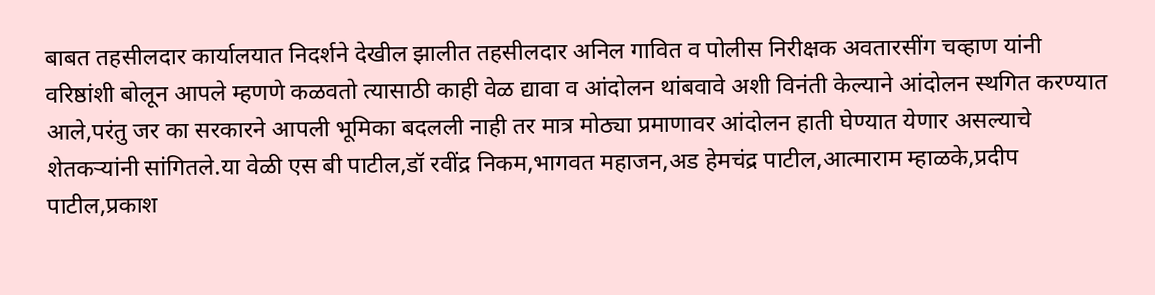बाबत तहसीलदार कार्यालयात निदर्शने देखील झालीत तहसीलदार अनिल गावित व पोलीस निरीक्षक अवतारसींग चव्हाण यांनी वरिष्ठांशी बोलून आपले म्हणणे कळवतो त्यासाठी काही वेळ द्यावा व आंदोलन थांबवावे अशी विनंती केल्याने आंदोलन स्थगित करण्यात आले,परंतु जर का सरकारने आपली भूमिका बदलली नाही तर मात्र मोठ्या प्रमाणावर आंदोलन हाती घेण्यात येणार असल्याचे शेतकऱ्यांनी सांगितले.या वेळी एस बी पाटील,डॉ रवींद्र निकम,भागवत महाजन,अड हेमचंद्र पाटील,आत्माराम म्हाळके,प्रदीप पाटील,प्रकाश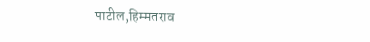पाटील,हिम्मतराव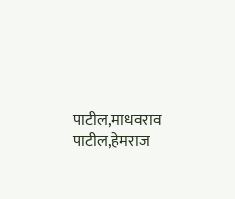पाटील,माधवराव पाटील,हेमराज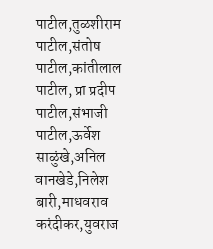पाटील,तुळशीराम पाटील,संतोष पाटील,कांतीलाल पाटील, प्रा प्रदीप पाटील,संभाजी पाटील,ऊर्वेश साळुंखे,अनिल वानखेडे,निलेश बारी,माधवराव करंदीकर,युवराज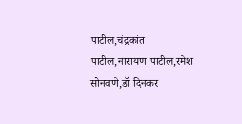पाटील,चंद्रकांत पाटील,नारायण पाटील,रमेश सोनवणे,डॉ दिनकर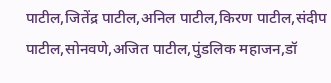पाटील,जितेंद्र पाटील,अनिल पाटील,किरण पाटील,संदीप पाटील,सोनवणे,अजित पाटील,पुंडलिक महाजन,डॉ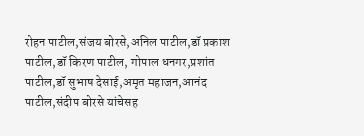रोहन पाटील,संजय बोरसे,अनिल पाटील,डॉ प्रकाश पाटील,डॉ किरण पाटील, गोपाल धनगर,प्रशांत पाटील,डॉ सुभाष देसाई,अमृत महाजन,आनंद पाटील,संदीप बोरसे यांचेसह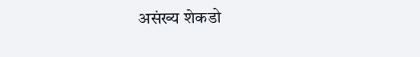असंख्य शेकडो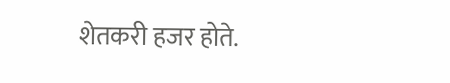शेतकरी हजर होते.